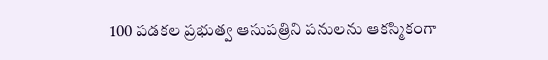100 పడకల ప్రభుత్వ ఆసుపత్రిని పనులను ఆకస్మికంగా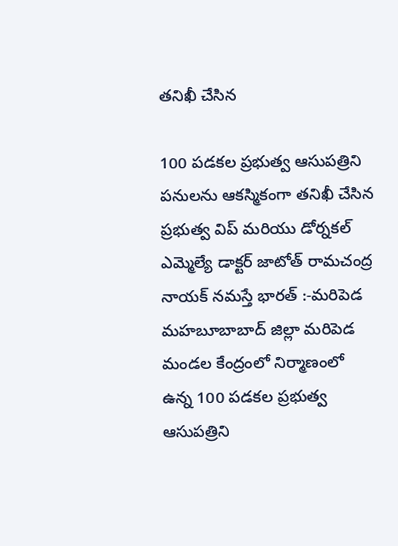తనిఖీ చేసిన

100 పడకల ప్రభుత్వ ఆసుపత్రిని పనులను ఆకస్మికంగా తనిఖీ చేసిన ప్రభుత్వ విప్ మరియు డోర్నకల్ ఎమ్మెల్యే డాక్టర్ జాటోత్ రామచంద్ర నాయక్ నమస్తే భారత్ :-మరిపెడ మహబూబాబాద్ జిల్లా మరిపెడ మండల కేంద్రంలో నిర్మాణంలో ఉన్న 100 పడకల ప్రభుత్వ ఆసుపత్రిని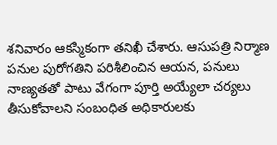శనివారం ఆకస్మికంగా తనిఖీ చేశారు. ఆసుపత్రి నిర్మాణ పనుల పురోగతిని పరిశీలించిన ఆయన, పనులు నాణ్యతతో పాటు వేగంగా పూర్తి అయ్యేలా చర్యలు తీసుకోవాలని సంబంధిత అధికారులకు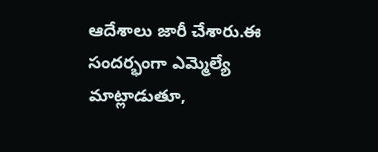ఆదేశాలు జారీ చేశారు.ఈ సందర్భంగా ఎమ్మెల్యే మాట్లాడుతూ,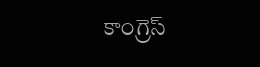కాంగ్రెస్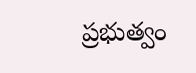ప్రభుత్వం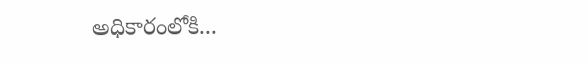అధికారంలోకి...